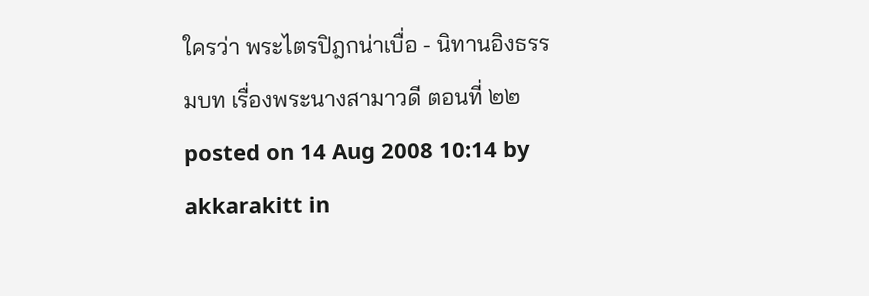ใครว่า พระไตรปิฎกน่าเบื่อ - นิทานอิงธรรมบท เรื่องพระนางสามาวดี ตอนที่ ๒๒
posted on 14 Aug 2008 10:14 by akkarakitt in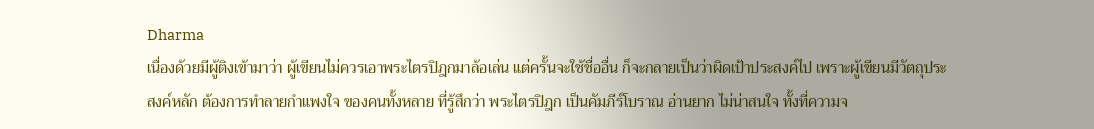Dharma
เนื่องด้วยมีผู้ติงเข้ามาว่า ผู้เขียนไม่ควรเอาพระไตรปิฎกมาล้อเล่น แต่ครั้นจะใช้ชื่ออื่น ก็จะกลายเป็นว่าผิดเป้าประสงค์ไป เพราะผู้เขียนมีวัตถุประสงค์หลัก ต้องการทำลายกำแพงใจ ของคนทั้งหลาย ที่รู้สึกว่า พระไตรปิฎก เป็นคัมภีร์โบราณ อ่านยาก ไม่น่าสนใจ ทั้งที่ความจ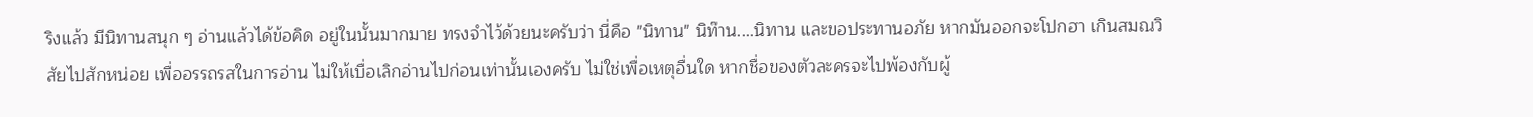ริงแล้ว มีนิทานสนุก ๆ อ่านแล้วได้ข้อคิด อยู่ในนั้นมากมาย ทรงจำไว้ด้วยนะครับว่า นี่คือ "นิทาน" นิท๊าน....นิทาน และขอประทานอภัย หากมันออกจะโปกฮา เกินสมณวิสัยไปสักหน่อย เพื่ออรรถรสในการอ่าน ไม่ให้เบื่อเลิกอ่านไปก่อนเท่านั้นเองครับ ไม่ใช่เพื่อเหตุอื่นใด หากชื่อของตัวละครจะไปพ้องกับผู้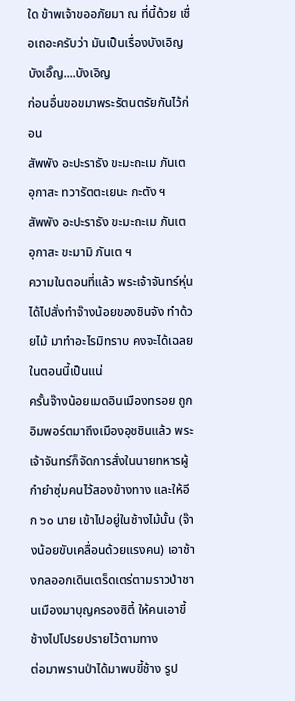ใด ข้าพเจ้าขออภัยมา ณ ที่นี้ด้วย เชื่อเถอะครับว่า มันเป็นเรื่องบังเอิญ บังเอิ๊ญ....บังเอิญ
ก่อนอื่นขอขมาพระรัตนตรัยกันไว้ก่อน
สัพพัง อะปะราธัง ขะมะถะเม ภันเต อุกาสะ ทวารัตตะเยนะ กะตัง ฯ
สัพพัง อะปะราธัง ขะมะถะเม ภันเต อุกาสะ ขะมามิ ภันเต ฯ
ความในตอนที่แล้ว พระเจ้าจันทร์หุ่น ได้ไปสั่งทำจ๊างน้อยของชินจัง ทำด้วยไม้ มาทำอะไรมิทราบ คงจะได้เฉลยในตอนนี้เป็นแน่
ครั้นจ๊างน้อยเมดอินเมืองทรอย ถูกอิมพอร์ตมาถึงเมืองอุชชินแล้ว พระเจ้าจันทร์ก็จัดการสั่งในนายทหารผู้กำยำซุ่มคนไว้สองข้างทาง และให้อีก ๖๐ นาย เข้าไปอยู่ในช้างไม้นั้น (จ๊างน้อยขับเคลื่อนด้วยแรงคน) เอาช้างกลออกเดินเตร็ดเตร่ตามราวป่าชานเมืองมาบุญครองซิตี้ ให้คนเอาขี้ช้างไปโปรยปรายไว้ตามทาง
ต่อมาพรานป่าได้มาพบขี้ช้าง รูป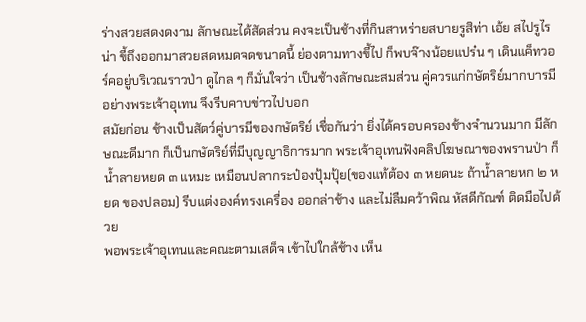ร่างสวยสดงดงาม ลักษณะได้สัดส่วน คงจะเป็นช้างที่กินสาหร่ายสบายรูสิท่า เอ้ย สไปรูไรน่า ขี้ถึงออกมาสวยสดหมดจดขนาดนี้ ย่องตามทางขี้ไป ก็พบจ๊างน้อยแปร๋น ๆ เดินแค็ทวอร์คอยู่บริเวณราวป่า ดูไกล ๆ ก็มั่นใจว่า เป็นช้างลักษณะสมส่วน คู่ควรแก่กษัตริย์มากบารมีอย่างพระเจ้าอุเทน จึงรีบคาบข่าวไปบอก
สมัยก่อน ช้างเป็นสัตว์คู่บารมีของกษัตริย์ เชื่อกันว่า ยิ่งได้ครอบครองช้างจำนวนมาก มีลักษณะดีมาก ก็เป็นกษัตริย์ที่มีบุญญาธิการมาก พระเจ้าอุเทนฟังคลิปโฆษณาของพรานป่า ก็น้ำลายหยด ๓ แหมะ เหมือนปลากระป๋องปุ้มปุ้ย(ของแท้ต้อง ๓ หยดนะ ถ้าน้ำลายหก ๒ หยด ของปลอม) รีบแต่งองค์ทรงเครื่อง ออกล่าช้าง และไม่ลืมคว้าพิณ หัสดีกัณฑ์ ติดมือไปด้วย
พอพระเจ้าอุเทนและคณะตามเสด็จ เข้าไปใกล้ช้าง เห็น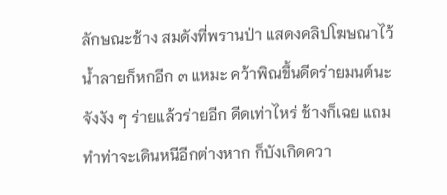ลักษณะช้าง สมดังที่พรานป่า แสดงคลิปโฆษณาไว้ น้ำลายก็หกอีก ๓ แหมะ คว้าพิณขึ้นดีดร่ายมนต์นะจังงัง ๆ ร่ายแล้วร่ายอีก ดีดเท่าไหร่ ช้างก็เฉย แถมทำท่าจะเดินหนีอีกต่างหาก ก็บังเกิดควา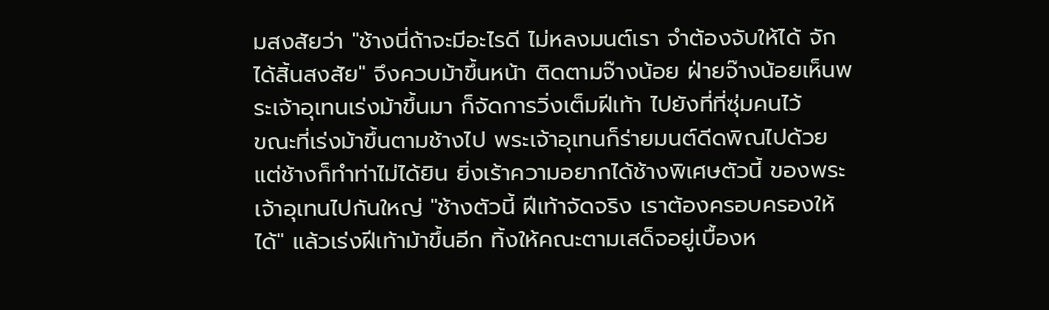มสงสัยว่า "ช้างนี่ถ้าจะมีอะไรดี ไม่หลงมนต์เรา จำต้องจับให้ได้ จักได้สิ้นสงสัย" จึงควบม้าขึ้นหน้า ติดตามจ๊างน้อย ฝ่ายจ๊างน้อยเห็นพระเจ้าอุเทนเร่งม้าขึ้นมา ก็จัดการวิ่งเต็มฝีเท้า ไปยังที่ที่ซุ่มคนไว้
ขณะที่เร่งม้าขึ้นตามช้างไป พระเจ้าอุเทนก็ร่ายมนต์ดีดพิณไปด้วย แต่ช้างก็ทำท่าไม่ได้ยิน ยิ่งเร้าความอยากได้ช้างพิเศษตัวนี้ ของพระเจ้าอุเทนไปกันใหญ่ "ช้างตัวนี้ ฝีเท้าจัดจริง เราต้องครอบครองให้ได้" แล้วเร่งฝีเท้าม้าขึ้นอีก ทิ้งให้คณะตามเสด็จอยู่เบื้องห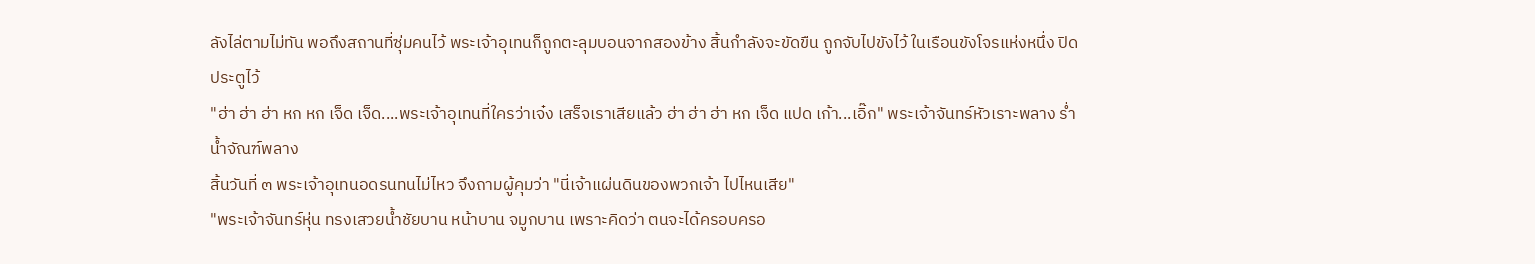ลังไล่ตามไม่ทัน พอถึงสถานที่ซุ่มคนไว้ พระเจ้าอุเทนก็ถูกตะลุมบอนจากสองข้าง สิ้นกำลังจะขัดขืน ถูกจับไปขังไว้ ในเรือนขังโจรแห่งหนึ่ง ปิดประตูไว้
"ฮ่า ฮ่า ฮ่า หก หก เจ็ด เจ็ด....พระเจ้าอุเทนที่ใครว่าเจ๋ง เสร็จเราเสียแล้ว ฮ่า ฮ่า ฮ่า หก เจ็ด แปด เก้า...เอิ๊ก" พระเจ้าจันทร์หัวเราะพลาง ร่ำน้ำจัณฑ์พลาง
สิ้นวันที่ ๓ พระเจ้าอุเทนอดรนทนไม่ไหว จึงถามผู้คุมว่า "นี่เจ้าแผ่นดินของพวกเจ้า ไปไหนเสีย"
"พระเจ้าจันทร์หุ่น ทรงเสวยน้ำชัยบาน หน้าบาน จมูกบาน เพราะคิดว่า ตนจะได้ครอบครอ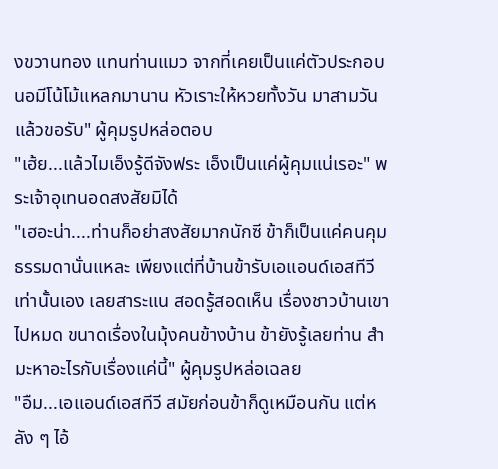งขวานทอง แทนท่านแมว จากที่เคยเป็นแค่ตัวประกอบนอมีโน้โม้แหลกมานาน หัวเราะให้หวยทั้งวัน มาสามวันแล้วขอรับ" ผู้คุมรูปหล่อตอบ
"เฮ้ย...แล้วไมเอ็งรู้ดีจังฟระ เอ็งเป็นแค่ผู้คุมแน่เรอะ" พระเจ้าอุเทนอดสงสัยมิได้
"เฮอะน่า....ท่านก็อย่าสงสัยมากนักซี ข้าก็เป็นแค่คนคุมธรรมดานั่นแหละ เพียงแต่ที่บ้านข้ารับเอแอนด์เอสทีวีเท่านั้นเอง เลยสาระแน สอดรู้สอดเห็น เรื่องชาวบ้านเขาไปหมด ขนาดเรื่องในมุ้งคนข้างบ้าน ข้ายังรู้เลยท่าน สำมะหาอะไรกับเรื่องแค่นี้" ผู้คุมรูปหล่อเฉลย
"อืม...เอแอนด์เอสทีวี สมัยก่อนข้าก็ดูเหมือนกัน แต่หลัง ๆ ไอ้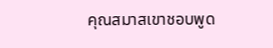คุณสมาสเขาชอบพูด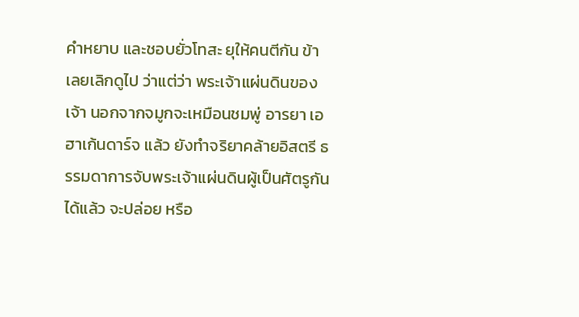คำหยาบ และชอบยั่วโทสะ ยุให้คนตีกัน ข้าเลยเลิกดูไป ว่าแต่ว่า พระเจ้าแผ่นดินของเจ้า นอกจากจมูกจะเหมือนชมพู่ อารยา เอฮาเก้นดาร์จ แล้ว ยังทำจริยาคล้ายอิสตรี ธรรมดาการจับพระเจ้าแผ่นดินผู้เป็นศัตรูกันได้แล้ว จะปล่อย หรือ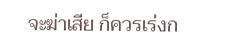จะฆ่าเสีย ก็ควรเร่งก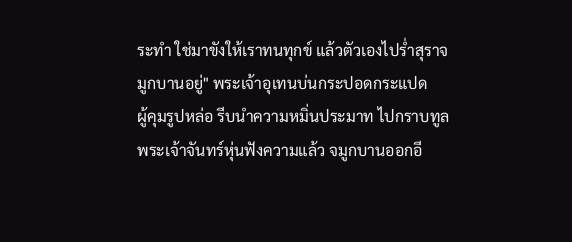ระทำ ใช่มาขังให้เราทนทุกข์ แล้วตัวเองไปร่ำสุราจมูกบานอยู่" พระเจ้าอุเทนบ่นกระปอดกระแปด
ผู้คุมรูปหล่อ รีบนำความหมิ่นประมาท ไปกราบทูล พระเจ้าจันทร์หุ่นฟังความแล้ว จมูกบานออกอี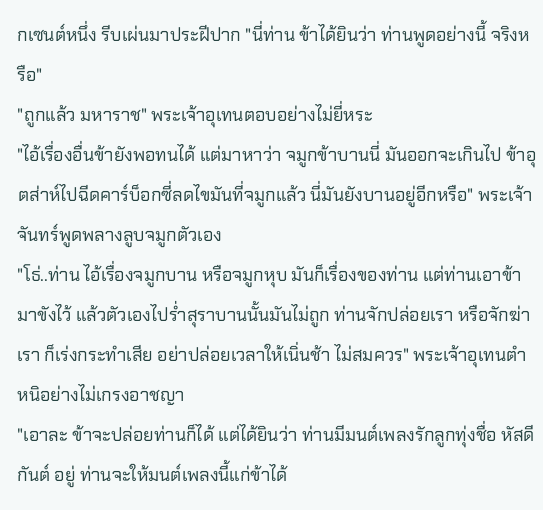กเซนต์หนึ่ง รีบเผ่นมาประฝีปาก "นี่ท่าน ข้าได้ยินว่า ท่านพูดอย่างนี้ จริงหรือ"
"ถูกแล้ว มหาราช" พระเจ้าอุเทนตอบอย่างไม่ยี่หระ
"ไอ้เรื่องอื่นข้ายังพอทนได้ แต่มาหาว่า จมูกข้าบานนี่ มันออกจะเกินไป ข้าอุตส่าห์ไปฉีดคาร์บ็อกซี่ลดไขมันที่จมูกแล้ว นี่มันยังบานอยู่อีกหรือ" พระเจ้าจันทร์พูดพลางลูบจมูกตัวเอง
"โธ่..ท่าน ไอ้เรื่องจมูกบาน หรือจมูกหุบ มันก็เรื่องของท่าน แต่ท่านเอาข้ามาขังไว้ แล้วตัวเองไปร่ำสุราบานนั้นมันไม่ถูก ท่านจักปล่อยเรา หรือจักฆ่าเรา ก็เร่งกระทำเสีย อย่าปล่อยเวลาให้เนิ่นช้า ไม่สมควร" พระเจ้าอุเทนตำหนิอย่างไม่เกรงอาชญา
"เอาละ ข้าจะปล่อยท่านก็ได้ แต่ได้ยินว่า ท่านมีมนต์เพลงรักลูกทุ่งชื่อ หัสดีกันต์ อยู่ ท่านจะให้มนต์เพลงนี้แก่ข้าได้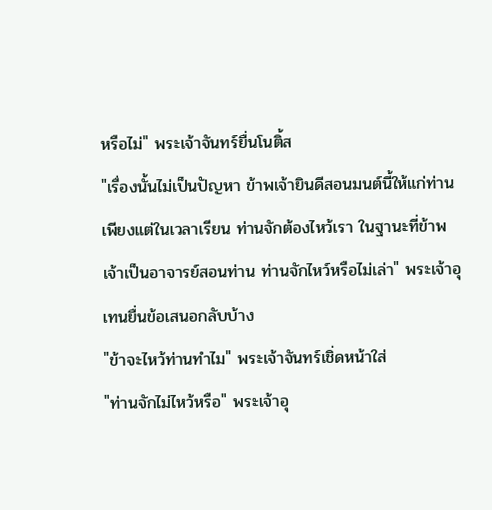หรือไม่" พระเจ้าจันทร์ยื่นโนติ้ส
"เรื่องนั้นไม่เป็นปัญหา ข้าพเจ้ายินดีสอนมนต์นี้ให้แก่ท่าน เพียงแต่ในเวลาเรียน ท่านจักต้องไหว้เรา ในฐานะที่ข้าพเจ้าเป็นอาจารย์สอนท่าน ท่านจักไหว์หรือไม่เล่า" พระเจ้าอุเทนยื่นข้อเสนอกลับบ้าง
"ข้าจะไหว้ท่านทำไม" พระเจ้าจันทร์เชิ่ดหน้าใส่
"ท่านจักไม่ไหว้หรือ" พระเจ้าอุ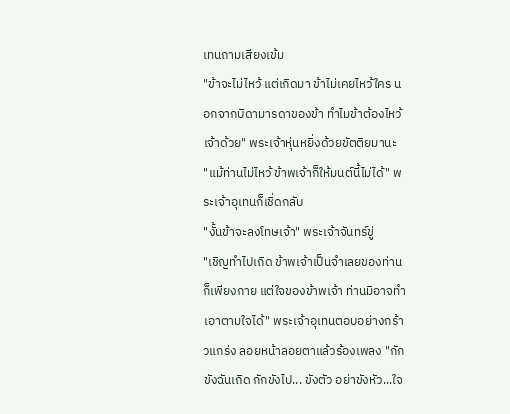เทนถามเสียงเข้ม
"ข้าจะไม่ไหว้ แต่เกิดมา ข้าไม่เคยไหว้ใคร นอกจากบิดามารดาของข้า ทำไมข้าต้องไหว้เจ้าด้วย" พระเจ้าหุ่นหยิ่งด้วยขัตติยมานะ
"แม้ท่านไม่ไหว้ ข้าพเจ้าก็ให้มนต์นี้ไม่ได้" พระเจ้าอุเทนก็เชิ่ดกลับ
"งั้นข้าจะลงโทษเจ้า" พระเจ้าจันทร์ขู่
"เชิญทำไปเถิด ข้าพเจ้าเป็นจำเลยของท่าน ก็เพียงกาย แต่ใจของข้าพเจ้า ท่านมิอาจทำเอาตามใจได้" พระเจ้าอุเทนตอบอย่างกร้าวแกร่ง ลอยหน้าลอยตาแล้วร้องเพลง "กักขังฉันเถิด กักขังไป... ขังตัว อย่าขังหัว...ใจ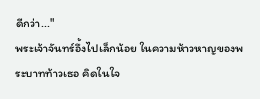ดีกว่า..."
พระเจ้าจันทร์อึ้งไปเล็กน้อย ในความห้าวหาญของพระบาทท้าวเธอ คิดในใจ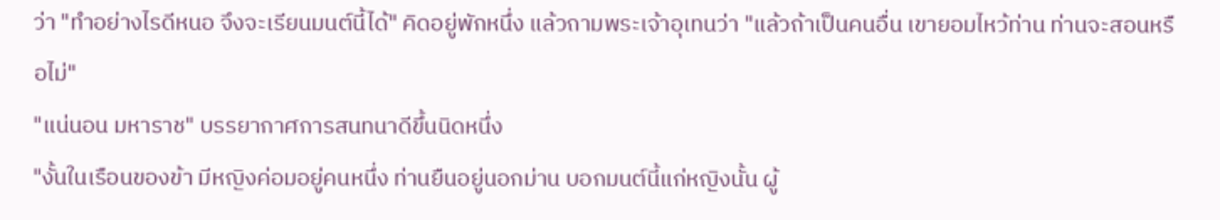ว่า "ทำอย่างไรดีหนอ จึงจะเรียนมนต์นี้ได้" คิดอยู่พักหนึ่ง แล้วถามพระเจ้าอุเทนว่า "แล้วถ้าเป็นคนอื่น เขายอมไหว้ท่าน ท่านจะสอนหรือไม่"
"แน่นอน มหาราช" บรรยากาศการสนทนาดีขึ้นนิดหนึ่ง
"งั้นในเรือนของข้า มีหญิงค่อมอยู่คนหนึ่ง ท่านยืนอยู่นอกม่าน บอกมนต์นี้แก่หญิงนั้น ผู้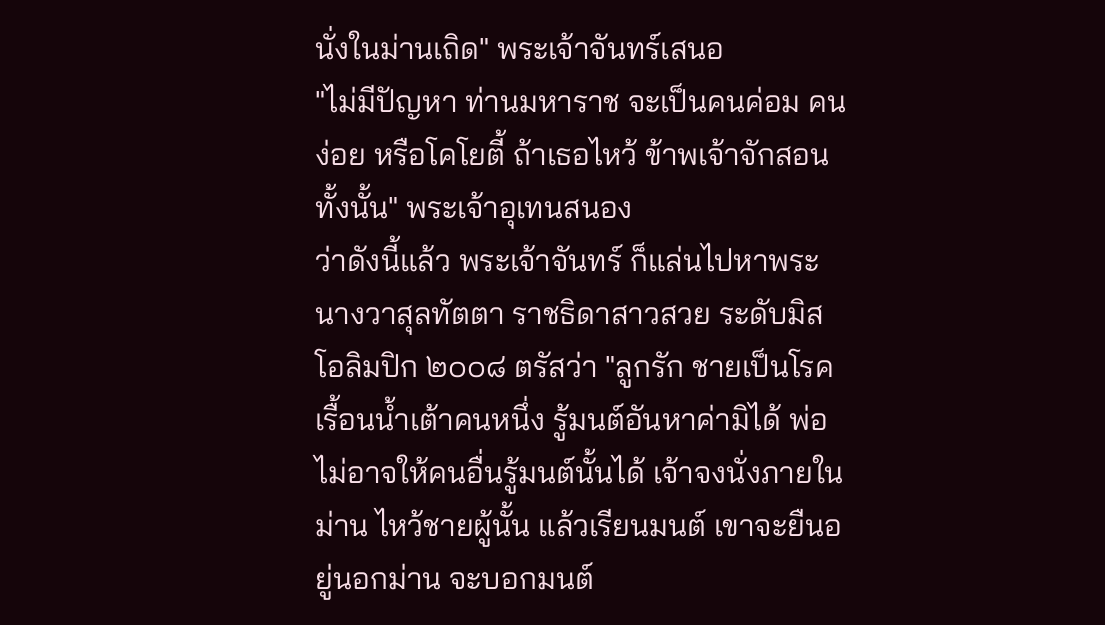นั่งในม่านเถิด" พระเจ้าจันทร์เสนอ
"ไม่มีปัญหา ท่านมหาราช จะเป็นคนค่อม คนง่อย หรือโคโยตี้ ถ้าเธอไหว้ ข้าพเจ้าจักสอนทั้งนั้น" พระเจ้าอุเทนสนอง
ว่าดังนี้แล้ว พระเจ้าจันทร์ ก็แล่นไปหาพระนางวาสุลทัตตา ราชธิดาสาวสวย ระดับมิสโอลิมปิก ๒๐๐๘ ตรัสว่า "ลูกรัก ชายเป็นโรคเรื้อนน้ำเต้าคนหนึ่ง รู้มนต์อันหาค่ามิได้ พ่อไม่อาจให้คนอื่นรู้มนต์นั้นได้ เจ้าจงนั่งภายในม่าน ไหว้ชายผู้นั้น แล้วเรียนมนต์ เขาจะยืนอยู่นอกม่าน จะบอกมนต์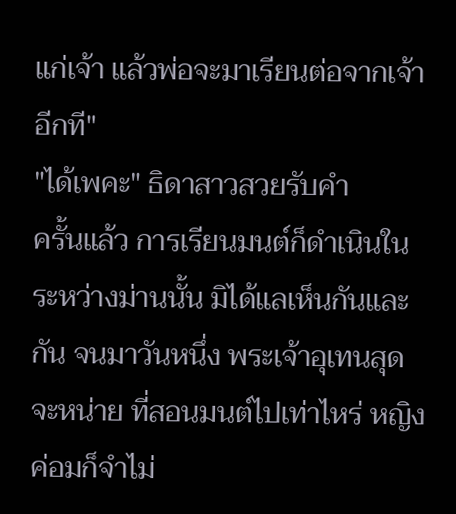แก่เจ้า แล้วพ่อจะมาเรียนต่อจากเจ้าอีกที"
"ได้เพคะ" ธิดาสาวสวยรับคำ
ครั้นแล้ว การเรียนมนต์ก็ดำเนินในระหว่างม่านนั้น มิได้แลเห็นกันและกัน จนมาวันหนึ่ง พระเจ้าอุเทนสุดจะหน่าย ที่สอนมนต์ไปเท่าไหร่ หญิงค่อมก็จำไม่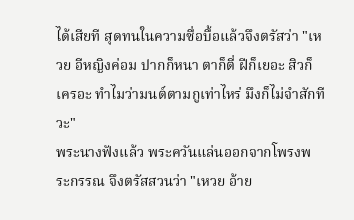ได้เสียที สุดทนในความซื่อบื้อแล้วจึงตรัสว่า "เหวย อีหญิงค่อม ปากก็หนา ตาก็ตี่ ฝีก็เยอะ สิวก็เครอะ ทำไมว่ามนต์ตามกูเท่าไหร่ มึงก็ไม่จำสักทีวะ"
พระนางฟังแล้ว พระควันแล่นออกจากโพรงพระกรรณ จึงตรัสสวนว่า "เหวย อ้าย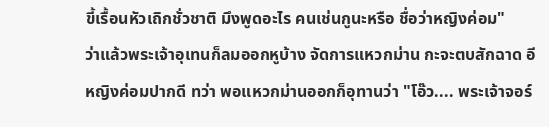ขี้เรื้อนหัวเถิกชั่วชาติ มึงพูดอะไร คนเช่นกูนะหรือ ชื่อว่าหญิงค่อม"
ว่าแล้วพระเจ้าอุเทนก็ลมออกหูบ้าง จัดการแหวกม่าน กะจะตบสักฉาด อีหญิงค่อมปากดี ทว่า พอแหวกม่านออกก็อุทานว่า "โอ๊ว.... พระเจ้าจอร์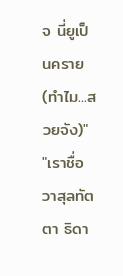จ นี่ยูเป็นคราย(ทำไม...สวยจัง)"
"เราชื่อ วาสุลทัตตา ธิดา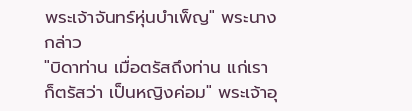พระเจ้าจันทร์หุ่นบำเพ็ญ" พระนางกล่าว
"บิดาท่าน เมื่อตรัสถึงท่าน แก่เรา ก็ตรัสว่า เป็นหญิงค่อม" พระเจ้าอุ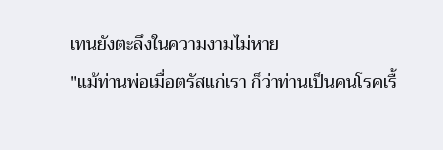เทนยังตะลึงในความงามไม่หาย
"แม้ท่านพ่อเมื่อตรัสแก่เรา ก็ว่าท่านเป็นคนโรคเรื้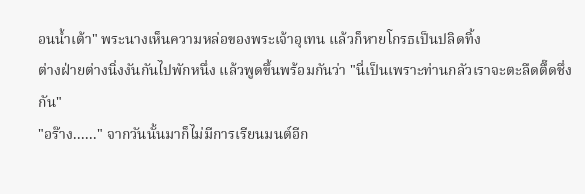อนน้ำเต้า" พระนางเห็นความหล่อของพระเจ้าอุเทน แล้วก็หายโกรธเป็นปลิดทิ้ง
ต่างฝ่ายต่างนิ่งงันกันไปพักหนึ่ง แล้วพูดขึ้นพร้อมกันว่า "นี่เป็นเพราะท่านกลัวเราจะตะลืดตื๊ดชึ่งกัน"
"อร๊าง......" จากวันนั้นมาก็ไม่มีการเรียนมนต์อีก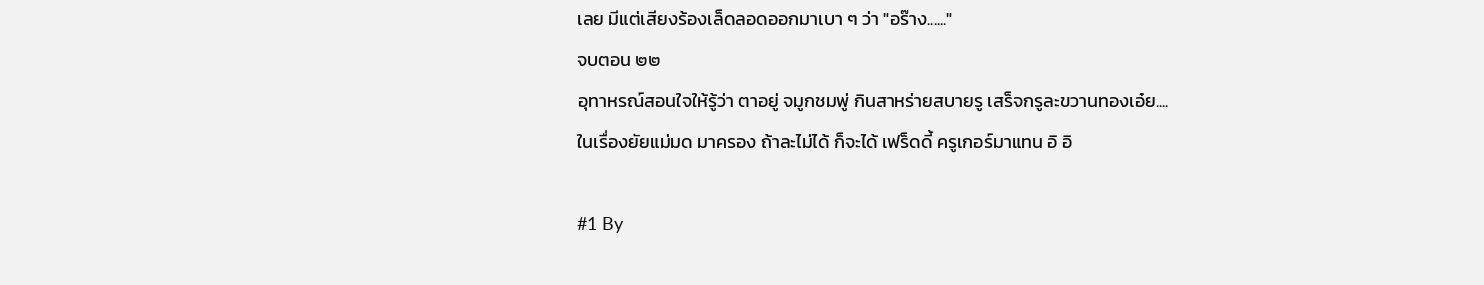เลย มีแต่เสียงร้องเล็ดลอดออกมาเบา ๆ ว่า "อร๊าง......"
จบตอน ๒๒
อุทาหรณ์สอนใจให้รู้ว่า ตาอยู่ จมูกชมพู่ กินสาหร่ายสบายรู เสร็จกรูละขวานทองเอ๋ย....
ในเรื่องยัยแม่มด มาครอง ถ้าละไม่ได้ ก็จะได้ เฟร็ดดี้ ครูเกอร์มาแทน อิ อิ

#1 By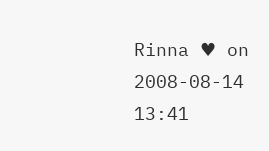Rinna ♥ on 2008-08-14 13:41